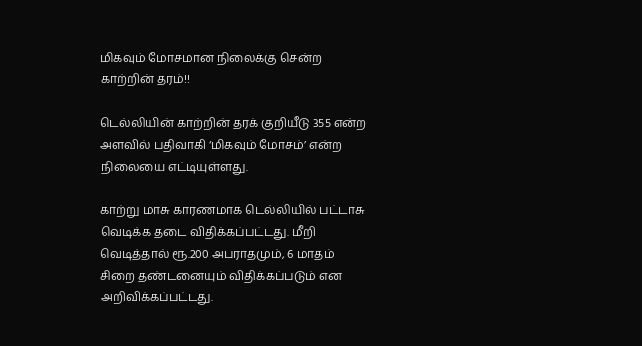மிகவும் மோசமான நிலைக்கு சென்ற காற்றின் தரம்!!

டெல்லியின் காற்றின் தரக் குறியீடு 355 என்ற அளவில் பதிவாகி ‘மிகவும் மோசம்’ என்ற நிலையை எட்டியுள்ளது.

காற்று மாசு காரணமாக டெல்லியில் பட்டாசு வெடிக்க தடை விதிக்கப்பட்டது. மீறி வெடித்தால் ரூ.200 அபராதமும், 6 மாதம் சிறை தண்டனையும் விதிக்கப்படும் என அறிவிக்கப்பட்டது.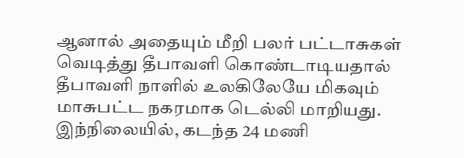ஆனால் அதையும் மீறி பலர் பட்டாசுகள் வெடித்து தீபாவளி கொண்டாடியதால் தீபாவளி நாளில் உலகிலேயே மிகவும் மாசுபட்ட நகரமாக டெல்லி மாறியது. இந்நிலையில், கடந்த 24 மணி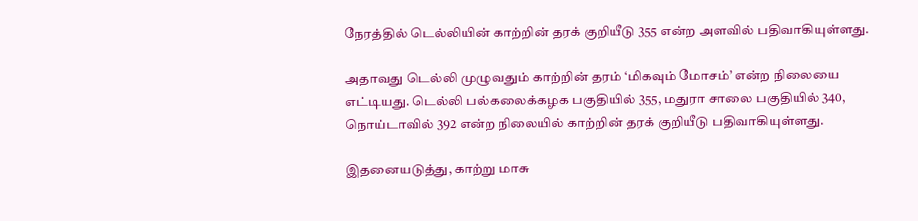நேரத்தில் டெல்லியின் காற்றின் தரக் குறியீடு 355 என்ற அளவில் பதிவாகியுள்ளது.

அதாவது டெல்லி முழுவதும் காற்றின் தரம் ‘மிகவும் மோசம்’ என்ற நிலையை எட்டியது. டெல்லி பல்கலைக்கழக பகுதியில் 355, மதுரா சாலை பகுதியில் 340, நொய்டாவில் 392 என்ற நிலையில் காற்றின் தரக் குறியீடு பதிவாகியுள்ளது.

இதனையடுத்து, காற்று மாசு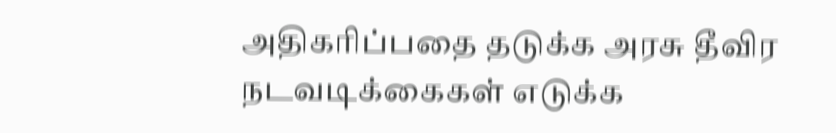அதிகரிப்பதை தடுக்க அரசு தீவிர நடவடிக்கைகள் எடுக்க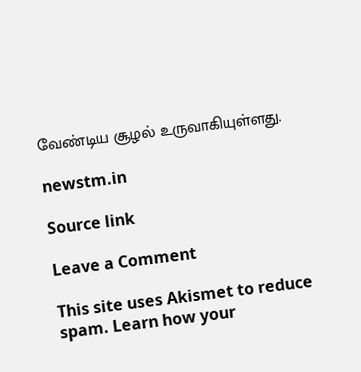வேண்டிய சூழல் உருவாகியுள்ளது.

newstm.in

Source link

Leave a Comment

This site uses Akismet to reduce spam. Learn how your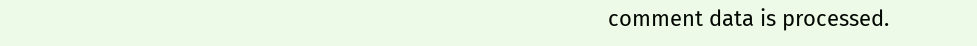comment data is processed.